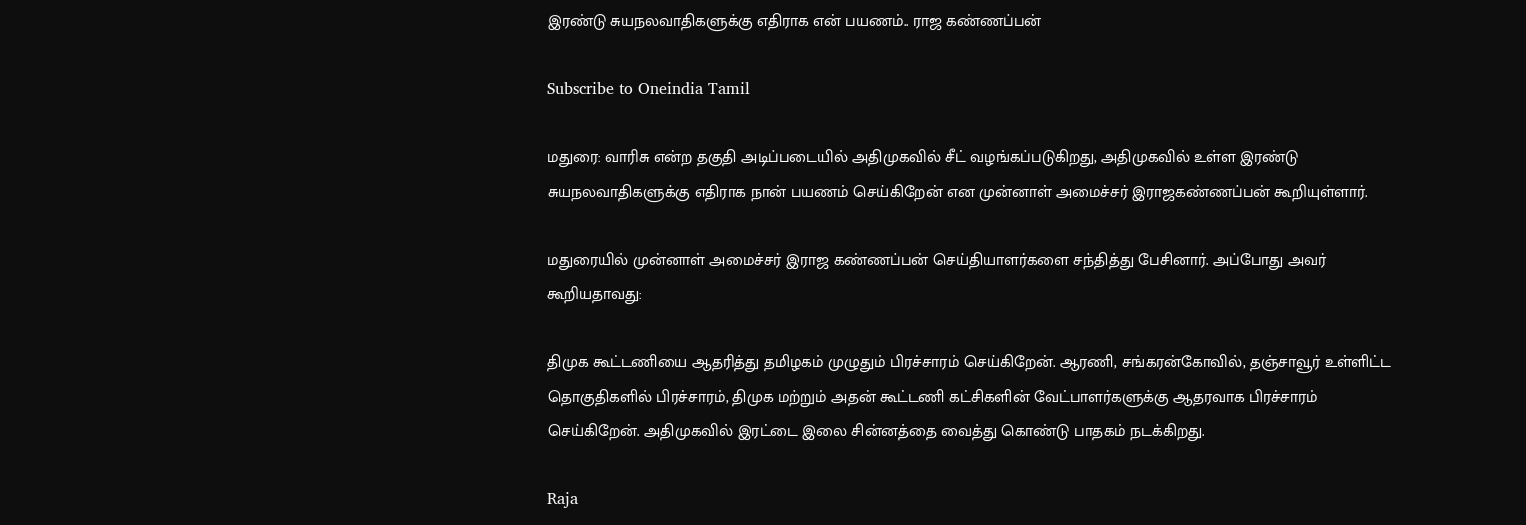இரண்டு சுயநலவாதிகளுக்கு எதிராக என் பயணம்.. ராஜ கண்ணப்பன்

Subscribe to Oneindia Tamil

மதுரை: வாரிசு என்ற தகுதி அடிப்படையில் அதிமுகவில் சீட் வழங்கப்படுகிறது, அதிமுகவில் உள்ள இரண்டு சுயநலவாதிகளுக்கு எதிராக நான் பயணம் செய்கிறேன் என முன்னாள் அமைச்சர் இராஜகண்ணப்பன் கூறியுள்ளார்.

மதுரையில் முன்னாள் அமைச்சர் இராஜ கண்ணப்பன் செய்தியாளர்களை சந்தித்து பேசினார். அப்போது அவர் கூறியதாவது:

திமுக கூட்டணியை ஆதரித்து தமிழகம் முழுதும் பிரச்சாரம் செய்கிறேன். ஆரணி, சங்கரன்கோவில், தஞ்சாவூர் உள்ளிட்ட தொகுதிகளில் பிரச்சாரம், திமுக மற்றும் அதன் கூட்டணி கட்சிகளின் வேட்பாளர்களுக்கு ஆதரவாக பிரச்சாரம் செய்கிறேன். அதிமுகவில் இரட்டை இலை சின்னத்தை வைத்து கொண்டு பாதகம் நடக்கிறது.

Raja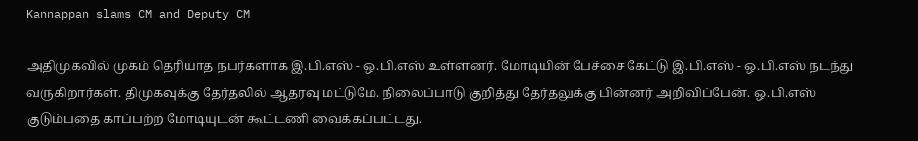Kannappan slams CM and Deputy CM

அதிமுகவில் முகம் தெரியாத நபர்களாக இ.பி.எஸ் - ஒ.பி.எஸ் உள்ளனர். மோடியின் பேச்சை கேட்டு இ.பி.எஸ் - ஒ.பி.எஸ் நடந்து வருகிறார்கள். திமுகவுக்கு தேர்தலில் ஆதரவு மட்டுமே. நிலைப்பாடு குறித்து தேர்தலுக்கு பின்னர் அறிவிப்பேன். ஒ.பி.எஸ் குடும்பதை காப்பற்ற மோடியுடன் கூட்டணி வைக்கப்பட்டது.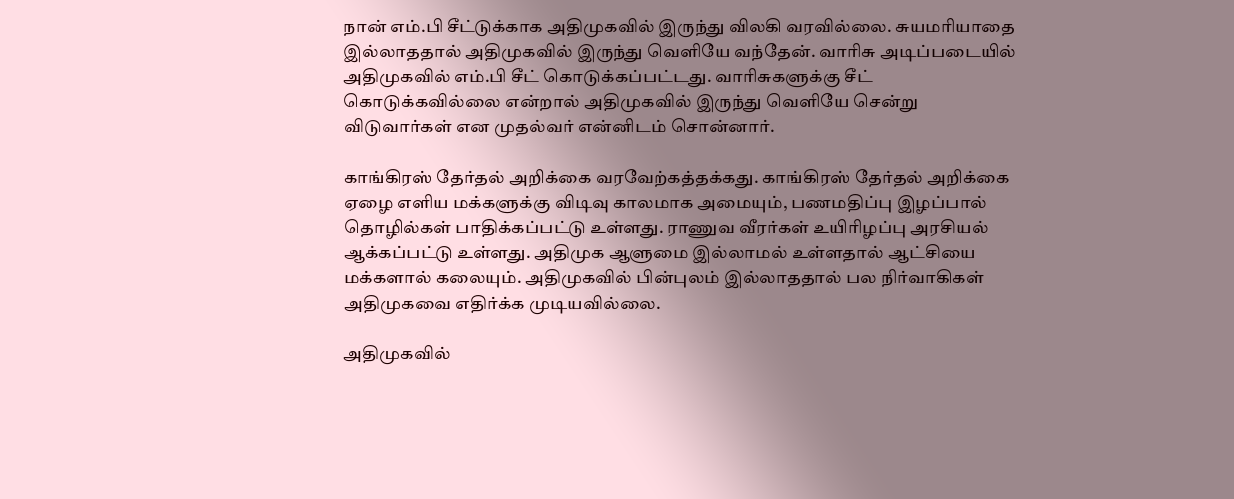நான் எம்.பி சீட்டுக்காக அதிமுகவில் இருந்து விலகி வரவில்லை. சுயமரியாதை இல்லாததால் அதிமுகவில் இருந்து வெளியே வந்தேன். வாரிசு அடிப்படையில் அதிமுகவில் எம்.பி சீட் கொடுக்கப்பட்டது. வாரிசுகளுக்கு சீட் கொடுக்கவில்லை என்றால் அதிமுகவில் இருந்து வெளியே சென்று விடுவார்கள் என முதல்வர் என்னிடம் சொன்னார்.

காங்கிரஸ் தேர்தல் அறிக்கை வரவேற்கத்தக்கது. காங்கிரஸ் தேர்தல் அறிக்கை ஏழை எளிய மக்களுக்கு விடிவு காலமாக அமையும், பணமதிப்பு இழப்பால் தொழில்கள் பாதிக்கப்பட்டு உள்ளது. ராணுவ வீரர்கள் உயிரிழப்பு அரசியல் ஆக்கப்பட்டு உள்ளது. அதிமுக ஆளுமை இல்லாமல் உள்ளதால் ஆட்சியை மக்களால் கலையும். அதிமுகவில் பின்புலம் இல்லாததால் பல நிர்வாகிகள் அதிமுகவை எதிர்க்க முடியவில்லை.

அதிமுகவில்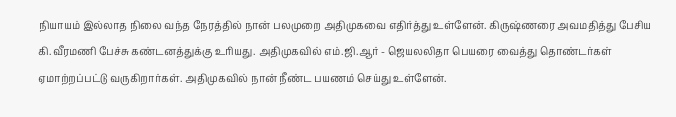நியாயம் இல்லாத நிலை வந்த நேரத்தில் நான் பலமுறை அதிமுகவை எதிர்த்து உள்ளேன். கிருஷ்ணரை அவமதித்து பேசிய கி.வீரமணி பேச்சு கண்டனத்துக்கு உரியது. அதிமுகவில் எம்.ஜி.ஆர் - ஜெயலலிதா பெயரை வைத்து தொண்டர்கள் ஏமாற்றப்பட்டு வருகிறார்கள். அதிமுகவில் நான் நீண்ட பயணம் செய்து உள்ளேன்.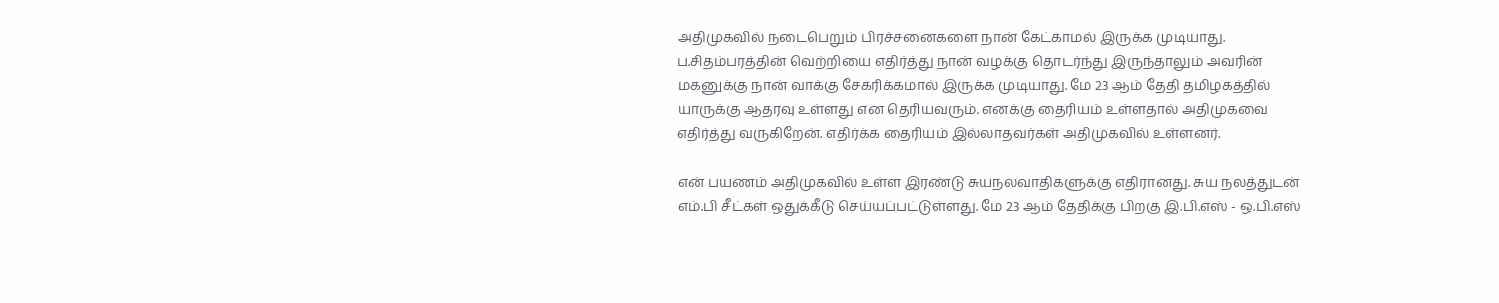அதிமுகவில் நடைபெறும் பிரச்சனைகளை நான் கேட்காமல் இருக்க முடியாது. ப.சிதம்பரத்தின் வெற்றியை எதிர்த்து நான் வழக்கு தொடர்ந்து இருந்தாலும் அவரின் மகனுக்கு நான் வாக்கு சேகரிக்கமால் இருக்க முடியாது. மே 23 ஆம் தேதி தமிழகத்தில் யாருக்கு ஆதரவு உள்ளது என தெரியவரும். எனக்கு தைரியம் உள்ளதால் அதிமுகவை எதிர்த்து வருகிறேன். எதிர்க்க தைரியம் இல்லாதவர்கள் அதிமுகவில் உள்ளனர்.

என் பயணம் அதிமுகவில் உள்ள இரண்டு சுயநலவாதிகளுக்கு எதிரானது. சுய நலத்துடன் எம்.பி சீட்கள் ஒதுக்கீடு செய்யப்பட்டுள்ளது. மே 23 ஆம் தேதிக்கு பிறகு இ.பி.எஸ் - ஒ.பி.எஸ்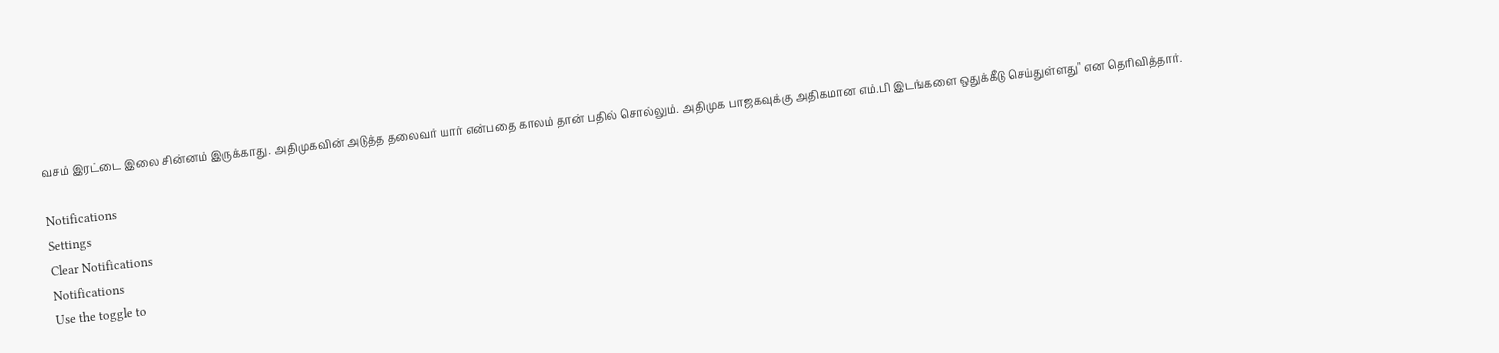வசம் இரட்டை இலை சின்னம் இருக்காது. அதிமுகவின் அடுத்த தலைவர் யார் என்பதை காலம் தான் பதில் சொல்லும். அதிமுக பாஜகவுக்கு அதிகமான எம்.பி இடங்களை ஒதுக்கீடு செய்துள்ளது" என தெரிவித்தார்.

Notifications
Settings
Clear Notifications
Notifications
Use the toggle to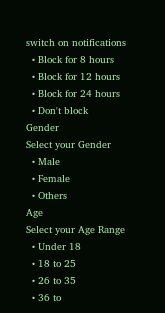switch on notifications
  • Block for 8 hours
  • Block for 12 hours
  • Block for 24 hours
  • Don't block
Gender
Select your Gender
  • Male
  • Female
  • Others
Age
Select your Age Range
  • Under 18
  • 18 to 25
  • 26 to 35
  • 36 to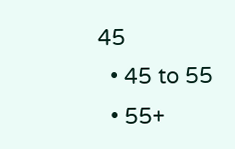45
  • 45 to 55
  • 55+